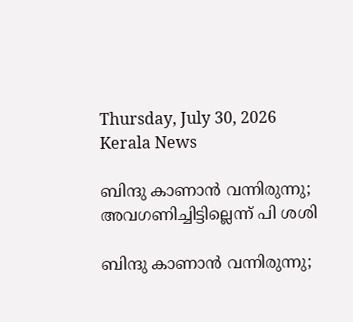Thursday, July 30, 2026
Kerala News

ബിന്ദു കാണാന്‍ വന്നിരുന്നു; അവഗണിച്ചിട്ടില്ലെന്ന് പി ശശി

ബിന്ദു കാണാന്‍ വന്നിരുന്നു;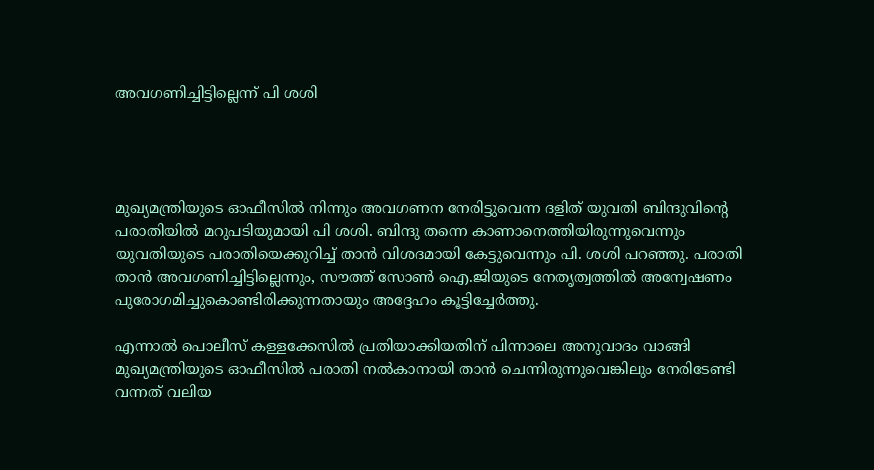അവഗണിച്ചിട്ടില്ലെന്ന് പി ശശി




മുഖ്യമന്ത്രിയുടെ ഓഫീസില്‍ നിന്നും അവഗണന നേരിട്ടുവെന്ന ദളിത് യുവതി ബിന്ദുവിന്റെ പരാതിയില്‍ മറുപടിയുമായി പി ശശി. ബിന്ദു തന്നെ കാണാനെത്തിയിരുന്നുവെന്നും യുവതിയുടെ പരാതിയെക്കുറിച്ച് താന്‍ വിശദമായി കേട്ടുവെന്നും പി. ശശി പറഞ്ഞു. പരാതി താന്‍ അവഗണിച്ചിട്ടില്ലെന്നും, സൗത്ത് സോണ്‍ ഐ.ജിയുടെ നേതൃത്വത്തില്‍ അന്വേഷണം പുരോഗമിച്ചുകൊണ്ടിരിക്കുന്നതായും അദ്ദേഹം കൂട്ടിച്ചേര്‍ത്തു.

എന്നാല്‍ പൊലീസ് കള്ളക്കേസില്‍ പ്രതിയാക്കിയതിന് പിന്നാലെ അനുവാദം വാങ്ങി മുഖ്യമന്ത്രിയുടെ ഓഫീസില്‍ പരാതി നല്‍കാനായി താന്‍ ചെന്നിരുന്നുവെങ്കിലും നേരിടേണ്ടി വന്നത് വലിയ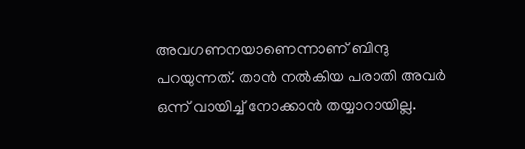അവഗണനയാണെന്നാണ് ബിന്ദു പറയുന്നത്. താന്‍ നല്‍കിയ പരാതി അവര്‍ ഒന്ന് വായിച്ച് നോക്കാന്‍ തയ്യാറായില്ല.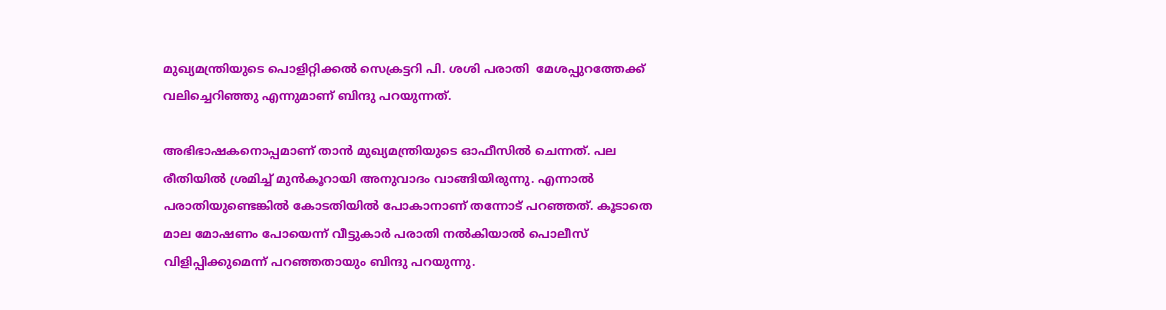മുഖ്യമന്ത്രിയുടെ പൊളിറ്റിക്കല്‍ സെക്രട്ടറി പി. ശശി പരാതി  മേശപ്പുറത്തേക്ക് വലിച്ചെറിഞ്ഞു എന്നുമാണ് ബിന്ദു പറയുന്നത്.

അഭിഭാഷകനൊപ്പമാണ് താന്‍ മുഖ്യമന്ത്രിയുടെ ഓഫീസില്‍ ചെന്നത്. പല രീതിയില്‍ ശ്രമിച്ച് മുന്‍കൂറായി അനുവാദം വാങ്ങിയിരുന്നു. എന്നാല്‍ പരാതിയുണ്ടെങ്കില്‍ കോടതിയില്‍ പോകാനാണ് തന്നോട് പറഞ്ഞത്. കൂടാതെ മാല മോഷണം പോയെന്ന് വീട്ടുകാര്‍ പരാതി നല്‍കിയാല്‍ പൊലീസ് വിളിപ്പിക്കുമെന്ന് പറഞ്ഞതായും ബിന്ദു പറയുന്നു.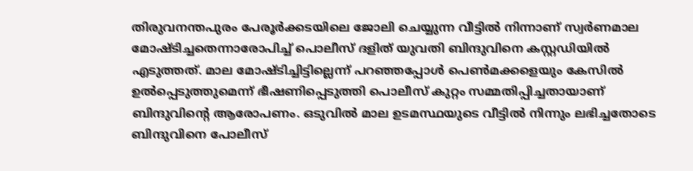തിരുവനന്തപുരം പേരൂര്‍ക്കടയിലെ ജോലി ചെയ്യുന്ന വീട്ടില്‍ നിന്നാണ് സ്വര്‍ണമാല മോഷ്ടിച്ചതെന്നാരോപിച്ച് പൊലീസ് ദളിത് യുവതി ബിന്ദുവിനെ കസ്റ്റഡിയില്‍ എടുത്തത്. മാല മോഷ്ടിച്ചിട്ടില്ലെന്ന് പറഞ്ഞപ്പോള്‍ പെണ്‍മക്കളെയും കേസില്‍ ഉല്‍പ്പെടുത്തുമെന്ന് ഭീഷണിപ്പെടുത്തി പൊലീസ് കുറ്റം സമ്മതിപ്പിച്ചതായാണ് ബിന്ദുവിന്റെ ആരോപണം. ഒടുവില്‍ മാല ഉടമസ്ഥയുടെ വീട്ടില്‍ നിന്നും ലഭിച്ചതോടെ ബിന്ദുവിനെ പോലീസ്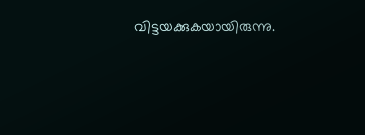വിട്ടയക്കുകയായിരുന്നു.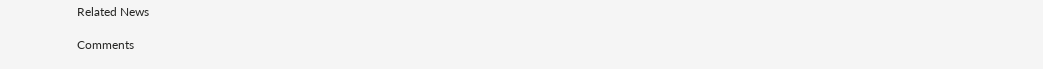Related News

Comments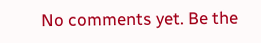No comments yet. Be the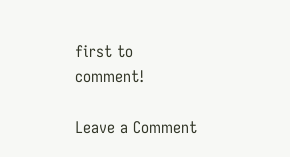first to comment!

Leave a Comment